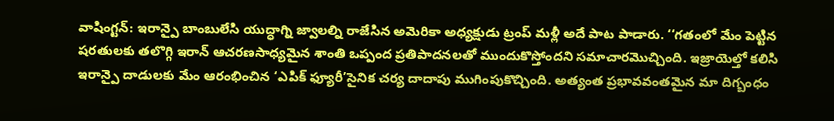వాషింగ్టన్: ఇరాన్పై బాంబులేసి యుద్ధాగ్ని జ్వాలల్ని రాజేసిన అమెరికా అధ్యక్షుడు ట్రంప్ మళ్లీ అదే పాట పాడారు. ‘‘గతంలో మేం పెట్టిన షరతులకు తలొగ్గి ఇరాన్ ఆచరణసాధ్యమైన శాంతి ఒప్పంద ప్రతిపాదనలతో ముందుకొస్తోందని సమాచారమొచ్చింది. ఇజ్రాయెల్తో కలిసి ఇరాన్పై దాడులకు మేం ఆరంభించిన ‘ఎపిక్ ఫ్యూరీ’సైనిక చర్య దాదాపు ముగింపుకొచ్చింది. అత్యంత ప్రభావవంతమైన మా దిగ్బంధం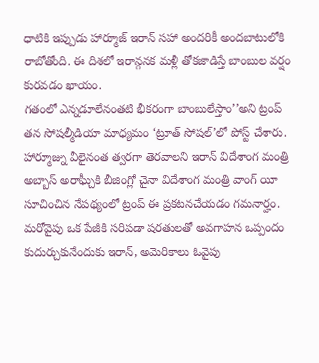ధాటికి ఇప్పుడు హార్మూజ్ ఇరాన్ సహా అందరికీ అందబాటులోకి రాబోతోంది. ఈ దిశలో ఇరాన్గనక మళ్లీ తోకజాడిస్తే బాంబుల వర్షం కురవడం ఖాయం.
గతంలో ఎన్నడూలేనంతటి భీకరంగా బాంబులేస్తాం’’అని ట్రంప్ తన సోషల్మీడియా మాధ్యమం ‘ట్రూత్ సోషల్’లో పోస్ట్ చేశారు. హార్మూజ్ను వీలైనంత త్వరగా తెరవాలని ఇరాన్ విదేశాంగ మంత్రి అబ్బాస్ అరాఘ్చీకి బీజింగ్లో చైనా విదేశాంగ మంత్రి వాంగ్ యీ సూచించిన నేపథ్యంలో ట్రంప్ ఈ ప్రకటనచేయడం గమనార్హం. మరోవైపు ఒక పేజీకి సరిపడా షరతులతో అవగాహన ఒప్పందం కుదుర్చుకునేందుకు ఇరాన్, అమెరికాలు ఓవైపు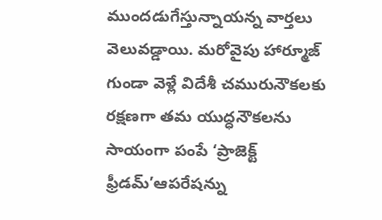ముందడుగేస్తున్నాయన్న వార్తలు వెలువడ్డాయి. మరోవైపు హార్మూజ్ గుండా వెళ్లే విదేశీ చమురునౌకలకు రక్షణగా తమ యుద్ధనౌకలను సాయంగా పంపే ‘ప్రాజెక్ట్ ఫ్రీడమ్’ఆపరేషన్ను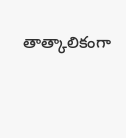తాత్కాలికంగా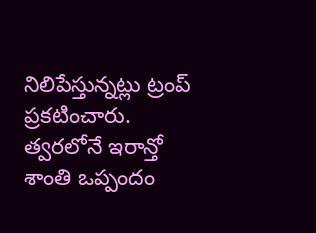నిలిపేస్తున్నట్లు ట్రంప్ ప్రకటించారు. త్వరలోనే ఇరాన్తో శాంతి ఒప్పందం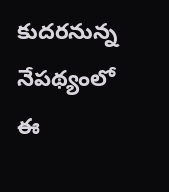కుదరనున్న నేపథ్యంలో ఈ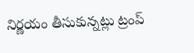నిర్ణయం తీసుకున్నట్లు ట్రంప్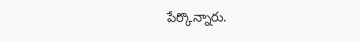పేర్కొన్నారు.